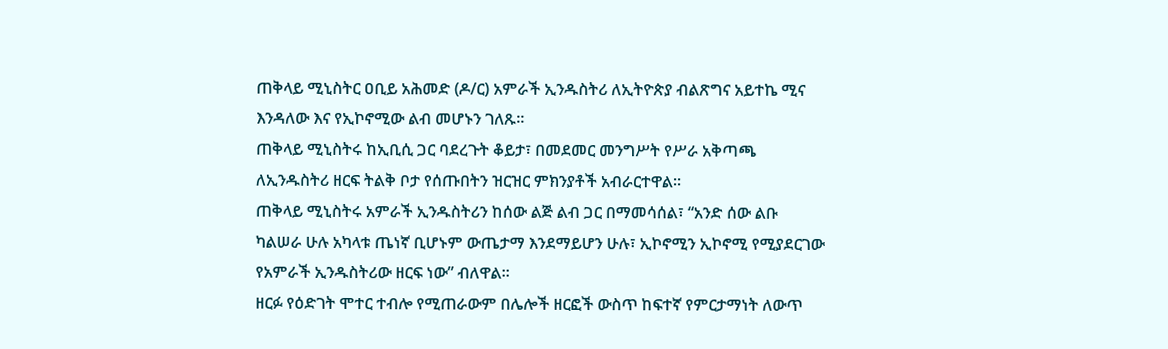ጠቅላይ ሚኒስትር ዐቢይ አሕመድ (ዶ/ር) አምራች ኢንዱስትሪ ለኢትዮጵያ ብልጽግና አይተኬ ሚና እንዳለው እና የኢኮኖሚው ልብ መሆኑን ገለጹ።
ጠቅላይ ሚኒስትሩ ከኢቢሲ ጋር ባደረጉት ቆይታ፣ በመደመር መንግሥት የሥራ አቅጣጫ ለኢንዱስትሪ ዘርፍ ትልቅ ቦታ የሰጡበትን ዝርዝር ምክንያቶች አብራርተዋል።
ጠቅላይ ሚኒስትሩ አምራች ኢንዱስትሪን ከሰው ልጅ ልብ ጋር በማመሳሰል፣ “አንድ ሰው ልቡ ካልሠራ ሁሉ አካላቱ ጤነኛ ቢሆኑም ውጤታማ እንደማይሆን ሁሉ፣ ኢኮኖሚን ኢኮኖሚ የሚያደርገው የአምራች ኢንዱስትሪው ዘርፍ ነው” ብለዋል።
ዘርፉ የዕድገት ሞተር ተብሎ የሚጠራውም በሌሎች ዘርፎች ውስጥ ከፍተኛ የምርታማነት ለውጥ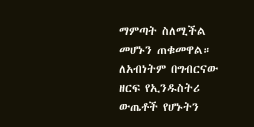ማምጣት ስለሚችል መሆኑን ጠቁመዋል።
ለአብነትም በግብርናው ዘርፍ የኢንዱስትሪ ውጤቶች የሆኑትን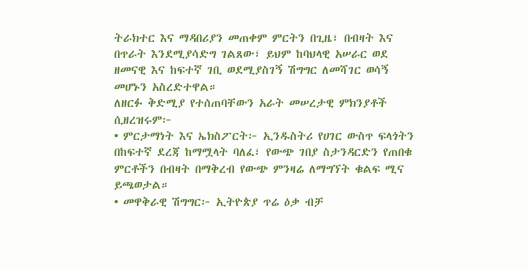ትራክተር እና ማዳበሪያን መጠቀም ምርትን በጊዜ፣ በብዛት እና በጥራት እንደሚያሳድግ ገልጸው፣ ይህም ከባህላዊ አሠራር ወደ ዘመናዊ እና ከፍተኛ ገቢ ወደሚያስገኝ ሽግግር ለመሻገር ወሳኝ መሆኑን አስረድተዋል።
ለዘርፉ ቅድሚያ የተሰጠባቸውን አራት መሠረታዊ ምክንያቶች ሲዘረዝሩም፦
• ምርታማነት እና ኤክስፖርት፦ ኢንዱስትሪ የሀገር ውስጥ ፍላጎትን በከፍተኛ ደረጃ ከማሟላት ባለፈ፣ የውጭ ገበያ ስታንዳርድን የጠበቁ ምርቶችን በብዛት በማቅረብ የውጭ ምንዛሬ ለማግኘት ቁልፍ ሚና ይጫወታል።
• መዋቅራዊ ሽግግር፦ ኢትዮጵያ ጥሬ ዕቃ ብቻ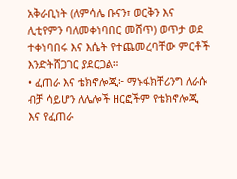አቅራቢነት (ለምሳሌ ቡናን፣ ወርቅን እና ሊቲየምን ባለመቀነባበር መሸጥ) ወጥታ ወደ ተቀነባበሩ እና እሴት የተጨመረባቸው ምርቶች እንድትሸጋገር ያደርጋል።
• ፈጠራ እና ቴክኖሎጂ፦ ማኑፋክቸሪንግ ለራሱ ብቻ ሳይሆን ለሌሎች ዘርፎችም የቴክኖሎጂ እና የፈጠራ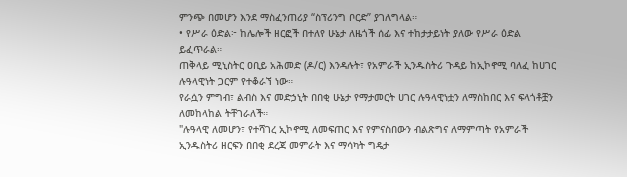ምንጭ በመሆን እንደ ማስፈንጠሪያ “ስፕሪንግ ቦርድ” ያገለግላል።
• የሥራ ዕድል፦ ከሌሎች ዘርፎች በተለየ ሁኔታ ለዜጎች ሰፊ እና ተከታታይነት ያለው የሥራ ዕድል ይፈጥራል።
ጠቅላይ ሚኒስትር ዐቢይ አሕመድ (ዶ/ር) እንዳሉት፣ የአምራች ኢንዱስትሪ ጉዳይ ከኢኮኖሚ ባለፈ ከሀገር ሉዓላዊነት ጋርም የተቆራኘ ነው።
የራሷን ምግብ፣ ልብስ እና መድኃኒት በበቂ ሁኔታ የማታመርት ሀገር ሉዓላዊነቷን ለማስከበር እና ፍላጎቶቿን ለመከላከል ትቸገራለች።
"ሉዓላዊ ለመሆን፣ የተሻገረ ኢኮኖሚ ለመፍጠር እና የምናስበውን ብልጽግና ለማምጣት የአምራች ኢንዱስትሪ ዘርፍን በበቂ ደረጃ መምራት እና ማሳካት ግዴታ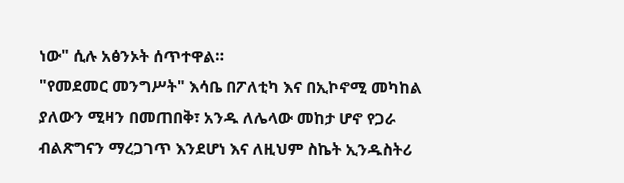ነው" ሲሉ አፅንኦት ሰጥተዋል።
"የመደመር መንግሥት" እሳቤ በፖለቲካ እና በኢኮኖሚ መካከል ያለውን ሚዛን በመጠበቅ፣ አንዱ ለሌላው መከታ ሆኖ የጋራ ብልጽግናን ማረጋገጥ እንደሆነ እና ለዚህም ስኬት ኢንዱስትሪ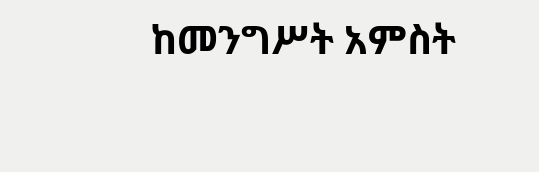ከመንግሥት አምስት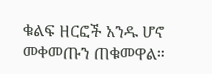ቁልፍ ዘርፎች አንዱ ሆኖ መቀመጡን ጠቁመዋል።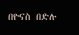በዮናስ በድሉ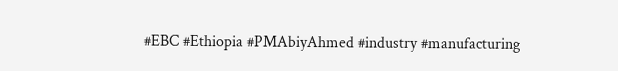#EBC #Ethiopia #PMAbiyAhmed #industry #manufacturing